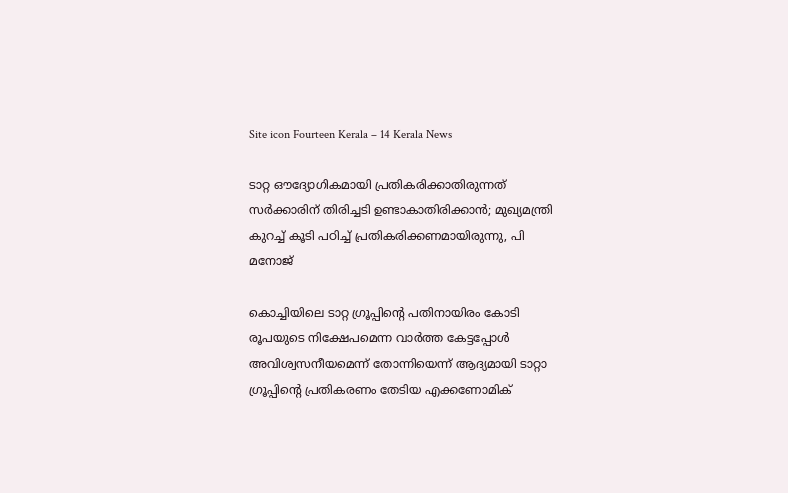Site icon Fourteen Kerala – 14 Kerala News

ടാറ്റ ഔദ്യോഗികമായി പ്രതികരിക്കാതിരുന്നത് സർക്കാരിന് തിരിച്ചടി ഉണ്ടാകാതിരിക്കാൻ; മുഖ്യമന്ത്രി കുറച്ച് കൂടി പഠിച്ച് പ്രതികരിക്കണമായിരുന്നു, പി മനോജ്

കൊച്ചിയിലെ ടാറ്റ ഗ്രൂപ്പിന്റെ പതിനായിരം കോടി രൂപയുടെ നിക്ഷേപമെന്ന വാർത്ത കേട്ടപ്പോൾ അവിശ്വസനീയമെന്ന് തോന്നിയെന്ന് ആദ്യമായി ടാറ്റാ ഗ്രൂപ്പിന്റെ പ്രതികരണം തേടിയ എക്കണോമിക്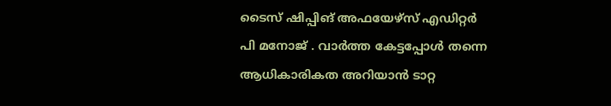ടൈസ് ഷിപ്പിങ്‍ അഫയേഴ്സ് എഡിറ്റർ പി മനോജ് . വാർത്ത കേട്ടപ്പോൾ തന്നെ ആധികാരികത അറിയാൻ ടാറ്റ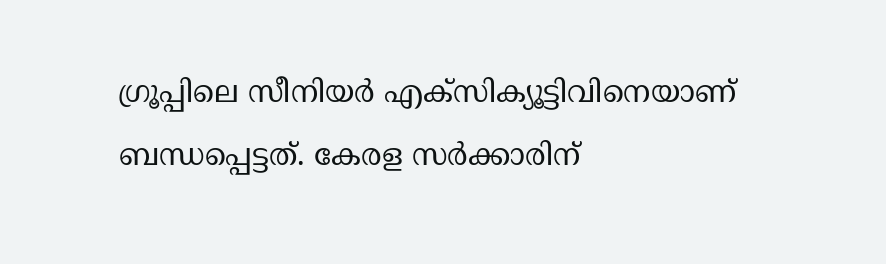ഗ്രൂപ്പിലെ സീനിയർ എക്സിക്യൂട്ടിവിനെയാണ് ബന്ധപ്പെട്ടത്. കേരള സർക്കാരിന്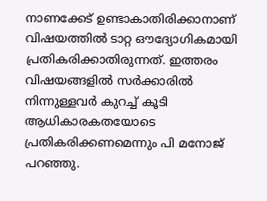നാണക്കേട് ഉണ്ടാകാതിരിക്കാനാണ് വിഷയത്തിൽ ടാറ്റ ഔദ്യോഗികമായി പ്രതികരിക്കാതിരുന്നത്. ഇത്തരം വിഷയങ്ങളിൽ സർക്കാരിൽ നിന്നുള്ളവർ കുറച്ച് കൂടി ആധികാരകതയോടെ പ്രതികരിക്കണമെന്നും പി മനോജ് പറഞ്ഞു.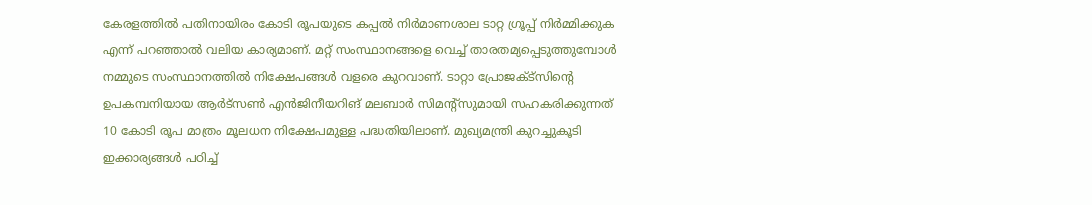കേരളത്തിൽ പതിനായിരം കോടി രൂപയുടെ കപ്പൽ നിർമാണശാല ടാറ്റ ഗ്രൂപ്പ് നിർമ്മിക്കുക എന്ന് പറഞ്ഞാൽ വലിയ കാര്യമാണ്. മറ്റ് സംസ്ഥാനങ്ങളെ വെച്ച് താരതമ്യപ്പെടുത്തുമ്പോൾ നമ്മുടെ സംസ്ഥാനത്തിൽ നിക്ഷേപങ്ങൾ വളരെ കുറവാണ്. ടാറ്റാ പ്രോജക്ട്സിന്റെ ഉപകമ്പനിയായ ആർട്സൺ എൻജിനീയറിങ് മലബാർ സിമന്റ്സുമായി സഹകരിക്കുന്നത് 10 കോടി രൂപ മാത്രം മൂലധന നിക്ഷേപമുള്ള പദ്ധതിയിലാണ്. മുഖ്യമന്ത്രി കുറച്ചുകൂടി ഇക്കാര്യങ്ങൾ പഠിച്ച്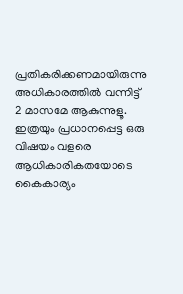പ്രതികരിക്കണമായിരുന്നു അധികാരത്തിൽ വന്നിട്ട് 2 മാസമേ ആകുന്നുളൂ. ഇത്രയും പ്രധാനപ്പെട്ട ഒരു വിഷയം വളരെ ആധികാരികതയോടെ കൈകാര്യം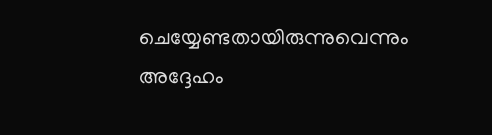ചെയ്യേണ്ടതായിരുന്നുവെന്നും അദ്ദേഹം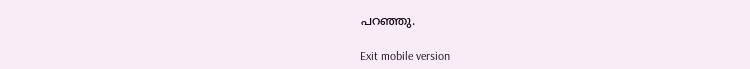പറഞ്ഞു.

Exit mobile version